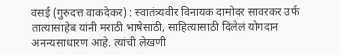वसई (गुरुदत्त वाकदेकर) : स्वातंत्र्यवीर विनायक दामोदर सावरकर उर्फ तात्यासाहेब यांनी मराठी भाषेसाठी, साहित्यासाठी दिलेलं योगदान अनन्यसाधारण आहे. त्यांची लेखणी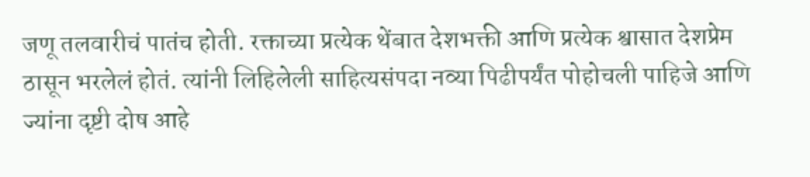जणू तलवारीचं पातंच होती. रक्ताच्या प्रत्येक थेंबात देशभक्ती आणि प्रत्येक श्वासात देशप्रेम ठासून भरलेलं होतं. त्यांनी लिहिलेली साहित्यसंपदा नव्या पिढीपर्यंत पोहोचली पाहिजे आणि ज्यांना दृष्टी दोष आहे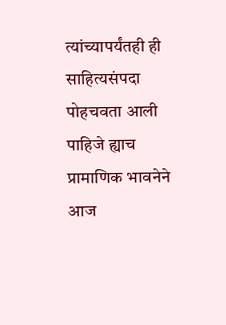त्यांच्यापर्यंतही ही साहित्यसंपदा पोहचवता आली पाहिजे ह्याच प्रामाणिक भावनेने आज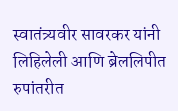स्वातंत्र्यवीर सावरकर यांनी लिहिलेली आणि ब्रेललिपीत रुपांतरीत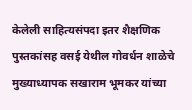केलेली साहित्यसंपदा इतर शैक्षणिक पुस्तकांसह वसई येथील गोवर्धन शाळेचे मुख्याध्यापक सखाराम भूमकर यांच्या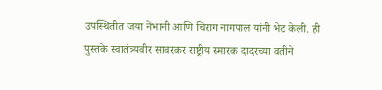उपस्थितीत जया नेंभानी आणि चिराग नागपाल यांनी भेट केली. ही पुस्तके स्वातंत्र्यवीर सावरकर राष्ट्रीय स्मारक दादरच्या वतीने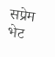सप्रेम भेट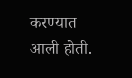करण्यात आली होती.